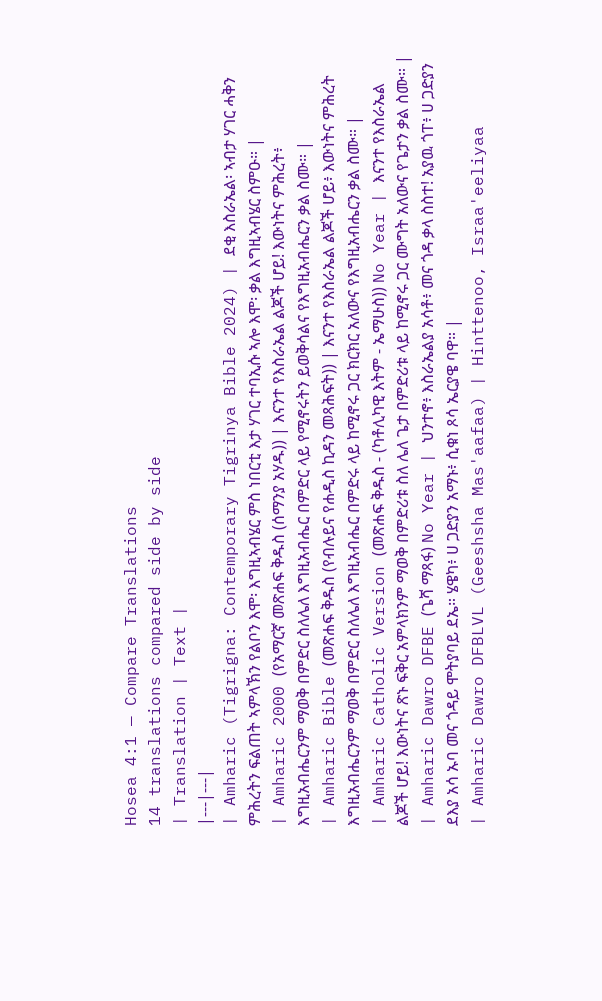Hosea 4:1 — Compare Translations
14 translations compared side by side
| Translation | Text |
|---|---|
| Amharic (Tigrigna: Contemporary Tigrinya Bible 2024) | ደቂ እስራኤል፡ ኣብታ ሃገር ሓቅን ምሕረትን ፍልጠት ኣምላኽን የልቦን እሞ፡ እግዚኣብሄር ምስ ነበርቲ እታ ሃገር ተባኢሱ ኣሎ እሞ፡ ቃል እግዚኣብሄር ስምዑ። |
| Amharic 2000 (የአማርኛ መጽሐፍ ቅዱስ (ሰማንያ አሃዱ)) | እናንተ የእስራኤል ልጆች ሆይ! እውነትና ምሕረት፥ እግዚአብሔርንም ማወቅ በምድር ስለሌለ እግዚአብሔር በምድር ላይ የሚኖሩትን ይወቅሳልና የእግዚአብሔርን ቃል ስሙ። |
| Amharic Bible (መጽሐፍ ቅዱስ (የብሉይና የሐዲስ ኪዳን መጻሕፍት)) | እናንተ የእስራኤል ልጆች ሆይ፥ እውነትና ምሕረት እግዚአብሔርንም ማወቅ በምድር ስለሌለ እግዚአብሔር በምድሩ ላይ ከሚኖሩ ጋር ክርክር አለውና የእግዚአብሔርን ቃል ስሙ። |
| Amharic Catholic Version (መጽሐፍ ቅዱስ - (ካቶሊካዊ እትም - ኤማሁስ)) No Year | እናንተ የእስራኤል ልጆች ሆይ! እውነትና ጽኑ ፍቅር አምላክንም ማወቅ በምድሪቱ ስለ ሌለ ጌታ በምድሪቱ ላይ ከሚኖሩ ጋር ሙግት አለውና የጌታን ቃል ስሙ። |
| Amharic Dawro DFBE (ጌሻ ማጻፋ) No Year | ህንተኖ፥ እስራኤልያ አሳቶ፥ መና ጎዳ ቃላ ስስተ! አያዉ ጎፐ፥ ሀ ጋድያን ደእያ አሳ ኡባ መና ጎዳይ ሞትያባይ ደኤ። ሄዌካ፥ ሀ ጋድያን አማኑ፥ ሲቁነ ጾሳ ኤርያዌ ባዋ። |
| Amharic Dawro DFBLVL (Geeshsha Mas'aafaa) | Hinttenoo, Israa'eeliyaa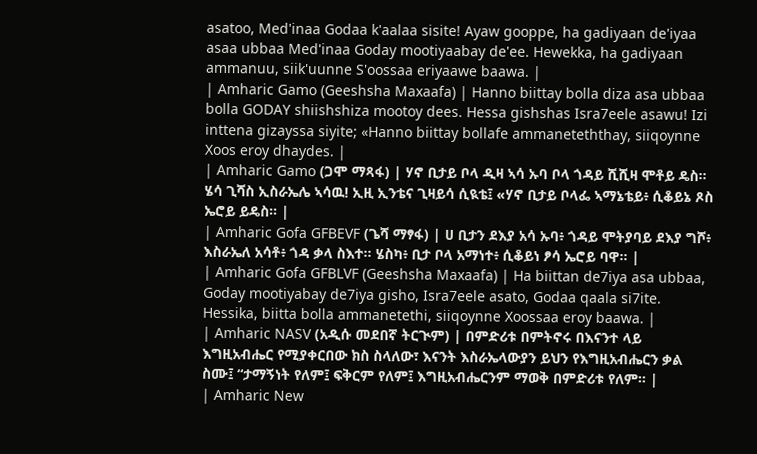asatoo, Med'inaa Godaa k'aalaa sisite! Ayaw gooppe, ha gadiyaan de'iyaa asaa ubbaa Med'inaa Goday mootiyaabay de'ee. Hewekka, ha gadiyaan ammanuu, siik'uunne S'oossaa eriyaawe baawa. |
| Amharic Gamo (Geeshsha Maxaafa) | Hanno biittay bolla diza asa ubbaa bolla GODAY shiishshiza mootoy dees. Hessa gishshas Isra7eele asawu! Izi inttena gizayssa siyite; «Hanno biittay bollafe ammaneteththay, siiqoynne Xoos eroy dhaydes. |
| Amharic Gamo (ጋሞ ማጻፋ) | ሃኖ ቢታይ ቦላ ዲዛ ኣሳ ኡባ ቦላ ጎዳይ ሺሺዛ ሞቶይ ዴስ። ሄሳ ጊሻስ ኢስራኤሌ ኣሳዉ! ኢዚ ኢንቴና ጊዛይሳ ሲዪቴ፤ «ሃኖ ቢታይ ቦላፌ ኣማኔቴይ፥ ሲቆይኔ ጾስ ኤሮይ ይዴስ። |
| Amharic Gofa GFBEVF (ጌሻ ማፃፋ) | ሀ ቢታን ደእያ አሳ ኡባ፥ ጎዳይ ሞትያባይ ደእያ ግሾ፥ እስራኤለ አሳቶ፥ ጎዳ ቃላ ስእተ። ሄስካ፥ ቢታ ቦላ አማነተ፥ ሲቆይነ ፆሳ ኤሮይ ባዋ። |
| Amharic Gofa GFBLVF (Geeshsha Maxaafa) | Ha biittan de7iya asa ubbaa, Goday mootiyabay de7iya gisho, Isra7eele asato, Godaa qaala si7ite. Hessika, biitta bolla ammanetethi, siiqoynne Xoossaa eroy baawa. |
| Amharic NASV (አዲሱ መደበኛ ትርጒም) | በምድሪቱ በምትኖሩ በእናንተ ላይ እግዚአብሔር የሚያቀርበው ክስ ስላለው፣ እናንት እስራኤላውያን ይህን የእግዚአብሔርን ቃል ስሙ፤ “ታማኝነት የለም፤ ፍቅርም የለም፤ እግዚአብሔርንም ማወቅ በምድሪቱ የለም። |
| Amharic New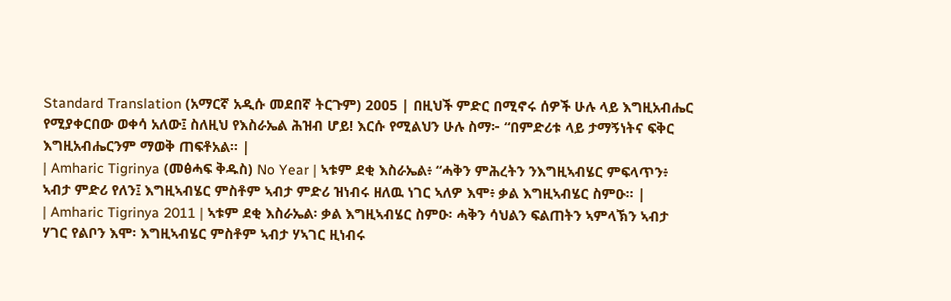Standard Translation (አማርኛ አዲሱ መደበኛ ትርጉም) 2005 | በዚህች ምድር በሚኖሩ ሰዎች ሁሉ ላይ እግዚአብሔር የሚያቀርበው ወቀሳ አለው፤ ስለዚህ የእስራኤል ሕዝብ ሆይ! እርሱ የሚልህን ሁሉ ስማ፦ “በምድሪቱ ላይ ታማኝነትና ፍቅር እግዚአብሔርንም ማወቅ ጠፍቶአል። |
| Amharic Tigrinya (መፅሓፍ ቅዱስ) No Year | ኣቱም ደቂ እስራኤል፥ “ሓቅን ምሕረትን ንእግዚኣብሄር ምፍላጥን፥ ኣብታ ምድሪ የለን፤ እግዚኣብሄር ምስቶም ኣብታ ምድሪ ዝነብሩ ዘለዉ ነገር ኣለዎ እሞ፥ ቃል እግዚኣብሄር ስምዑ። |
| Amharic Tigrinya 2011 | ኣቱም ደቂ እስራኤል፡ ቃል እግዚኣብሄር ስምዑ፡ ሓቅን ሳህልን ፍልጠትን ኣምላኽን ኣብታ ሃገር የልቦን እሞ፡ እግዚኣብሄር ምስቶም ኣብታ ሃኣገር ዚነብሩ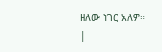ዘለው ነገር አለዎ። |